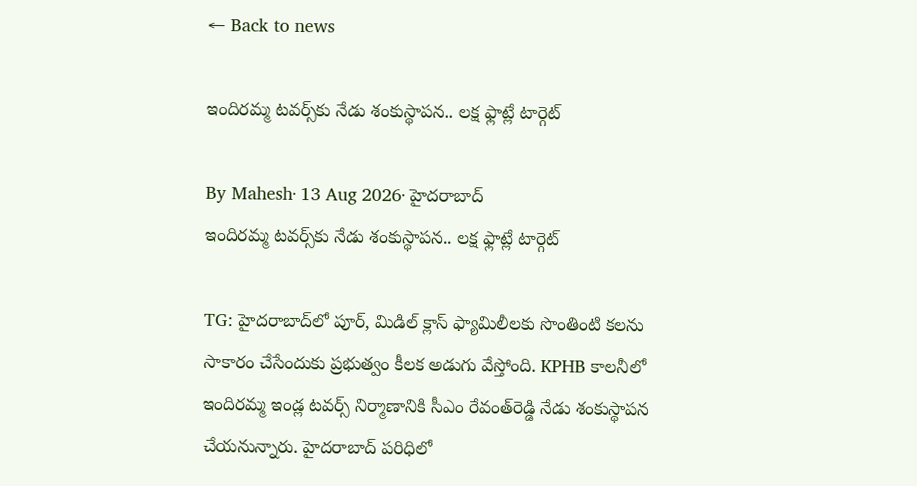← Back to news

ఇందిరమ్మ టవర్స్‌కు నేడు శంకుస్థాపన.. లక్ష ఫ్లాట్లే టార్గెట్‌

By Mahesh· 13 Aug 2026· హైదరాబాద్‌
ఇందిరమ్మ టవర్స్‌కు నేడు శంకుస్థాపన.. లక్ష ఫ్లాట్లే టార్గెట్‌

TG: హైదరాబాద్‌లో పూర్, మిడిల్ క్లాస్ ఫ్యామిలీలకు సొంతింటి కలను సాకారం చేసేందుకు ప్రభుత్వం కీలక అడుగు వేస్తోంది. KPHB కాలనీలో ఇందిరమ్మ ఇండ్ల టవర్స్‌ నిర్మాణానికి సీఎం రేవంత్‌రెడ్డి నేడు శంకుస్థాపన చేయనున్నారు. హైదరాబాద్‌ పరిధిలో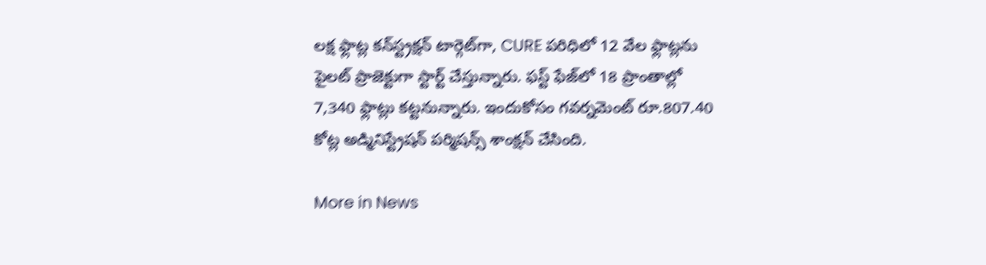లక్ష ఫ్లాట్ల కన్‌స్ట్రక్షన్ టార్గెట్‌గా, CURE పరిధిలో 12 వేల ఫ్లాట్లను పైలట్‌ ప్రాజెక్టుగా స్టార్ట్ చేస్తున్నారు. ఫస్ట్ ఫేజ్‌లో 18 ప్రాంతాల్లో 7,340 ఫ్లాట్లు కట్టనున్నారు. ఇందుకోసం గవర్నమెంట్ రూ.807.40 కోట్ల అడ్మినిస్ట్రేషన్ పర్మిషన్స్ శాంక్షన్ చేసింది.

More in News